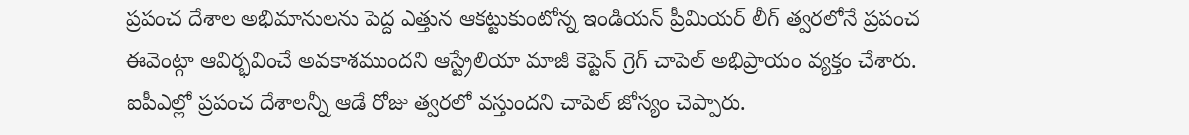ప్రపంచ దేశాల అభిమానులను పెద్ద ఎత్తున ఆకట్టుకుంటోన్న ఇండియన్ ప్రీమియర్ లీగ్ త్వరలోనే ప్రపంచ ఈవెంట్గా ఆవిర్భవించే అవకాశముందని ఆస్ట్రేలియా మాజీ కెప్టెన్ గ్రెగ్ చాపెల్ అభిప్రాయం వ్యక్తం చేశారు. ఐపీఎల్లో ప్రపంచ దేశాలన్నీ ఆడే రోజు త్వరలో వస్తుందని చాపెల్ జోస్యం చెప్పారు.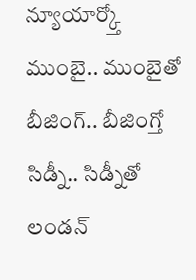న్యూయార్క్తో ముంబై.. ముంబైతో బీజింగ్.. బీజింగ్తో సిడ్నీ.. సిడ్నీతో లండన్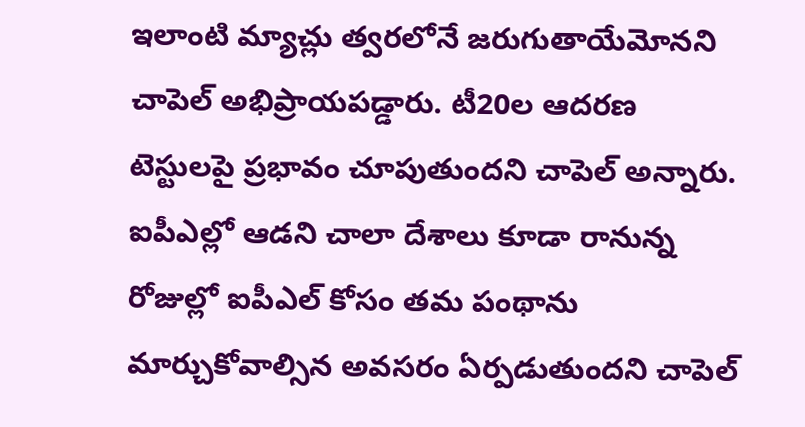ఇలాంటి మ్యాచ్లు త్వరలోనే జరుగుతాయేమోనని చాపెల్ అభిప్రాయపడ్డారు. టీ20ల ఆదరణ టెస్టులపై ప్రభావం చూపుతుందని చాపెల్ అన్నారు. ఐపీఎల్లో ఆడని చాలా దేశాలు కూడా రానున్న రోజుల్లో ఐపీఎల్ కోసం తమ పంథాను మార్చుకోవాల్సిన అవసరం ఏర్పడుతుందని చాపెల్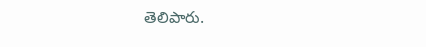తెలిపారు.